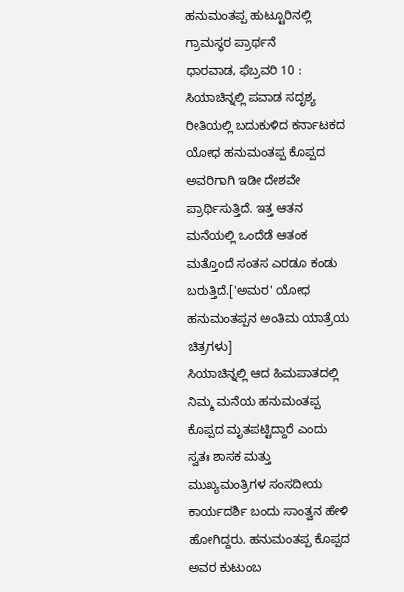ಹನುಮಂತಪ್ಪ ಹುಟ್ಟೂರಿನಲ್ಲಿ ಗ್ರಾಮಸ್ಥರ ಪ್ರಾರ್ಥನೆ
ಧಾರವಾಡ, ಫೆಬ್ರವರಿ 10 : ಸಿಯಾಚಿನ್ನಲ್ಲಿ ಪವಾಡ ಸದೃಶ್ಯ ರೀತಿಯಲ್ಲಿ ಬದುಕುಳಿದ ಕರ್ನಾಟಕದ ಯೋಧ ಹನುಮಂತಪ್ಪ ಕೊಪ್ಪದ ಅವರಿಗಾಗಿ ಇಡೀ ದೇಶವೇ ಪ್ರಾರ್ಥಿಸುತ್ತಿದೆ. ಇತ್ತ ಆತನ ಮನೆಯಲ್ಲಿ ಒಂದೆಡೆ ಆತಂಕ ಮತ್ತೊಂದೆ ಸಂತಸ ಎರಡೂ ಕಂಡು ಬರುತ್ತಿದೆ.['ಅಮರ' ಯೋಧ ಹನುಮಂತಪ್ಪನ ಅಂತಿಮ ಯಾತ್ರೆಯ ಚಿತ್ರಗಳು]
ಸಿಯಾಚಿನ್ನಲ್ಲಿ ಆದ ಹಿಮಪಾತದಲ್ಲಿ ನಿಮ್ಮ ಮನೆಯ ಹನುಮಂತಪ್ಪ ಕೊಪ್ಪದ ಮೃತಪಟ್ಟಿದ್ದಾರೆ ಎಂದು ಸ್ವತಃ ಶಾಸಕ ಮತ್ತು ಮುಖ್ಯಮಂತ್ರಿಗಳ ಸಂಸದೀಯ ಕಾರ್ಯದರ್ಶಿ ಬಂದು ಸಾಂತ್ವನ ಹೇಳಿ ಹೋಗಿದ್ದರು. ಹನುಮಂತಪ್ಪ ಕೊಪ್ಪದ ಅವರ ಕುಟುಂಬ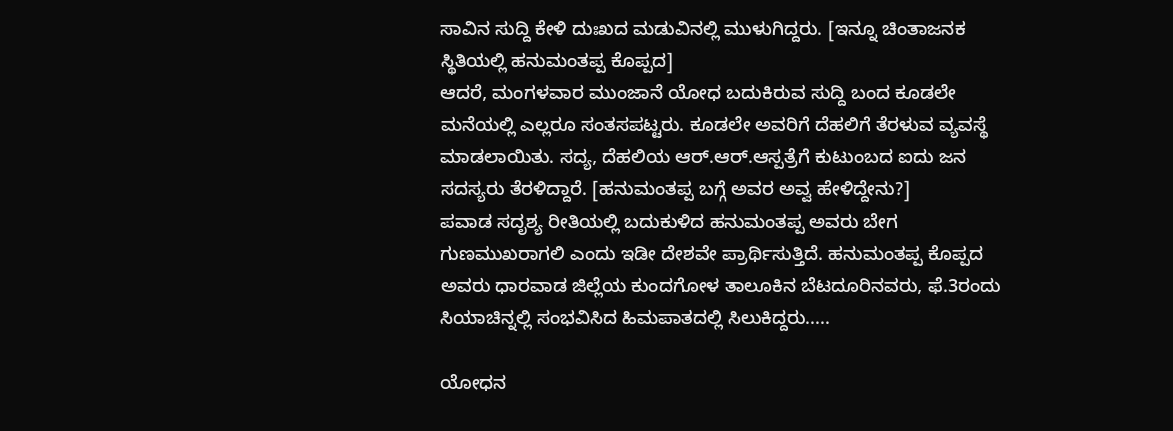ಸಾವಿನ ಸುದ್ದಿ ಕೇಳಿ ದುಃಖದ ಮಡುವಿನಲ್ಲಿ ಮುಳುಗಿದ್ದರು. [ಇನ್ನೂ ಚಿಂತಾಜನಕ ಸ್ಥಿತಿಯಲ್ಲಿ ಹನುಮಂತಪ್ಪ ಕೊಪ್ಪದ]
ಆದರೆ, ಮಂಗಳವಾರ ಮುಂಜಾನೆ ಯೋಧ ಬದುಕಿರುವ ಸುದ್ದಿ ಬಂದ ಕೂಡಲೇ ಮನೆಯಲ್ಲಿ ಎಲ್ಲರೂ ಸಂತಸಪಟ್ಟರು. ಕೂಡಲೇ ಅವರಿಗೆ ದೆಹಲಿಗೆ ತೆರಳುವ ವ್ಯವಸ್ಥೆ ಮಾಡಲಾಯಿತು. ಸದ್ಯ, ದೆಹಲಿಯ ಆರ್.ಆರ್.ಆಸ್ಪತ್ರೆಗೆ ಕುಟುಂಬದ ಐದು ಜನ ಸದಸ್ಯರು ತೆರಳಿದ್ದಾರೆ. [ಹನುಮಂತಪ್ಪ ಬಗ್ಗೆ ಅವರ ಅವ್ವ ಹೇಳಿದ್ದೇನು?]
ಪವಾಡ ಸದೃಶ್ಯ ರೀತಿಯಲ್ಲಿ ಬದುಕುಳಿದ ಹನುಮಂತಪ್ಪ ಅವರು ಬೇಗ ಗುಣಮುಖರಾಗಲಿ ಎಂದು ಇಡೀ ದೇಶವೇ ಪ್ರಾರ್ಥಿಸುತ್ತಿದೆ. ಹನುಮಂತಪ್ಪ ಕೊಪ್ಪದ ಅವರು ಧಾರವಾಡ ಜಿಲ್ಲೆಯ ಕುಂದಗೋಳ ತಾಲೂಕಿನ ಬೆಟದೂರಿನವರು, ಫೆ.3ರಂದು ಸಿಯಾಚಿನ್ನಲ್ಲಿ ಸಂಭವಿಸಿದ ಹಿಮಪಾತದಲ್ಲಿ ಸಿಲುಕಿದ್ದರು.....

ಯೋಧನ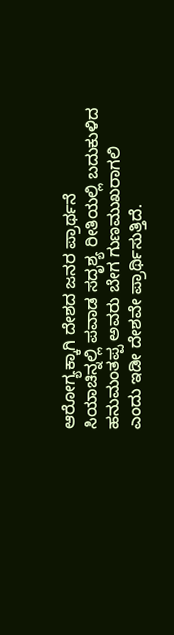ಆರೋಗ್ಯಕ್ಕಾಗಿ ದೇಶದ ಜನರ ಪ್ರಾರ್ಥನೆ
ಸಿಯಾಚಿನ್ನಲ್ಲಿ ಪವಾಡ ಸದೃಶ್ಯ ರೀತಿಯಲ್ಲಿ ಬದುಕುಳಿದ ಹನುಮಂತಪ್ಪ ಅವರು ಬೇಗ ಗುಣಮುಖರಾಗಲಿ ಎಂದು ಇಡೀ ದೇಶವೇ ಪ್ರಾರ್ಥಿಸುತ್ತಿದೆ.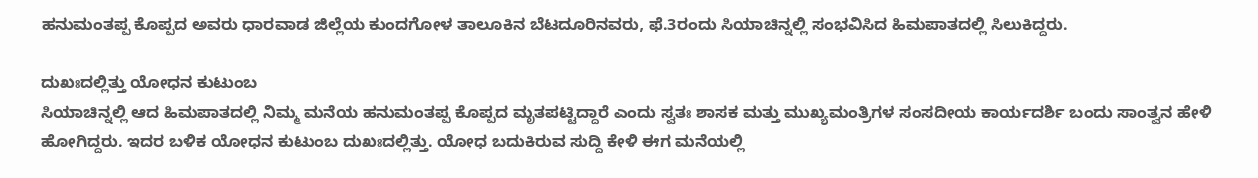ಹನುಮಂತಪ್ಪ ಕೊಪ್ಪದ ಅವರು ಧಾರವಾಡ ಜಿಲ್ಲೆಯ ಕುಂದಗೋಳ ತಾಲೂಕಿನ ಬೆಟದೂರಿನವರು, ಫೆ.3ರಂದು ಸಿಯಾಚಿನ್ನಲ್ಲಿ ಸಂಭವಿಸಿದ ಹಿಮಪಾತದಲ್ಲಿ ಸಿಲುಕಿದ್ದರು.

ದುಖಃದಲ್ಲಿತ್ತು ಯೋಧನ ಕುಟುಂಬ
ಸಿಯಾಚಿನ್ನಲ್ಲಿ ಆದ ಹಿಮಪಾತದಲ್ಲಿ ನಿಮ್ಮ ಮನೆಯ ಹನುಮಂತಪ್ಪ ಕೊಪ್ಪದ ಮೃತಪಟ್ಟಿದ್ದಾರೆ ಎಂದು ಸ್ವತಃ ಶಾಸಕ ಮತ್ತು ಮುಖ್ಯಮಂತ್ರಿಗಳ ಸಂಸದೀಯ ಕಾರ್ಯದರ್ಶಿ ಬಂದು ಸಾಂತ್ವನ ಹೇಳಿ ಹೋಗಿದ್ದರು. ಇದರ ಬಳಿಕ ಯೋಧನ ಕುಟುಂಬ ದುಖಃದಲ್ಲಿತ್ತು. ಯೋಧ ಬದುಕಿರುವ ಸುದ್ದಿ ಕೇಳಿ ಈಗ ಮನೆಯಲ್ಲಿ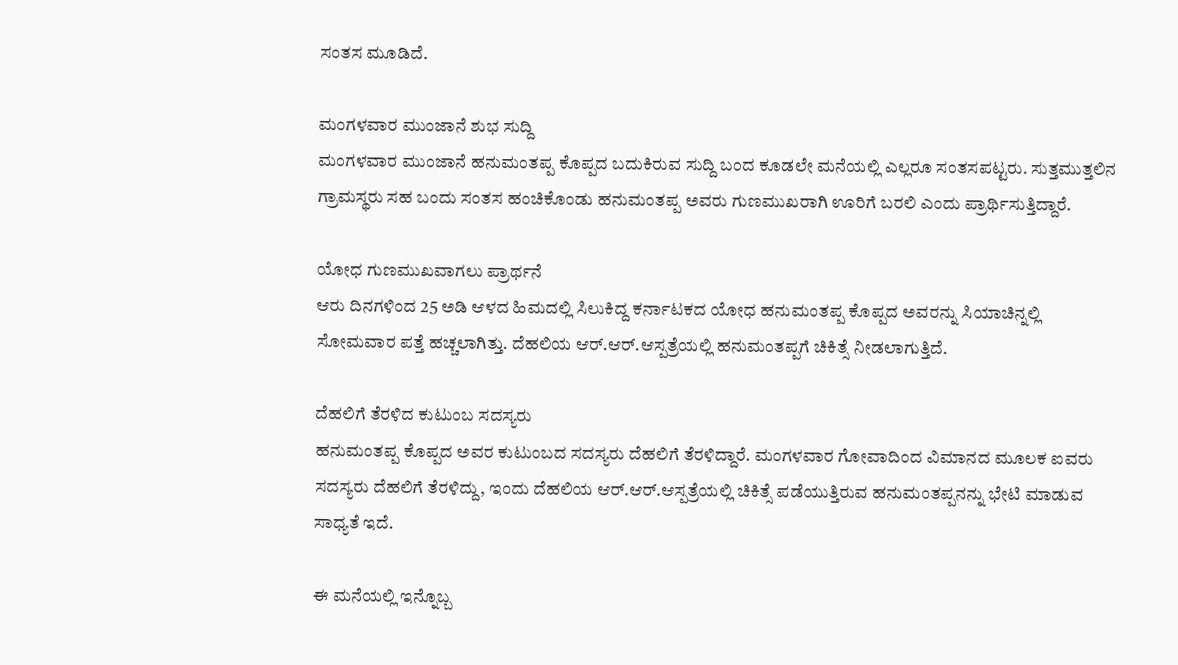ಸಂತಸ ಮೂಡಿದೆ.

ಮಂಗಳವಾರ ಮುಂಜಾನೆ ಶುಭ ಸುದ್ದಿ
ಮಂಗಳವಾರ ಮುಂಜಾನೆ ಹನುಮಂತಪ್ಪ ಕೊಪ್ಪದ ಬದುಕಿರುವ ಸುದ್ದಿ ಬಂದ ಕೂಡಲೇ ಮನೆಯಲ್ಲಿ ಎಲ್ಲರೂ ಸಂತಸಪಟ್ಟರು. ಸುತ್ತಮುತ್ತಲಿನ ಗ್ರಾಮಸ್ಥರು ಸಹ ಬಂದು ಸಂತಸ ಹಂಚಿಕೊಂಡು ಹನುಮಂತಪ್ಪ ಅವರು ಗುಣಮುಖರಾಗಿ ಊರಿಗೆ ಬರಲಿ ಎಂದು ಪ್ರಾರ್ಥಿಸುತ್ತಿದ್ದಾರೆ.

ಯೋಧ ಗುಣಮುಖವಾಗಲು ಪ್ರಾರ್ಥನೆ
ಆರು ದಿನಗಳಿಂದ 25 ಅಡಿ ಆಳದ ಹಿಮದಲ್ಲಿ ಸಿಲುಕಿದ್ದ ಕರ್ನಾಟಕದ ಯೋಧ ಹನುಮಂತಪ್ಪ ಕೊಪ್ಪದ ಅವರನ್ನು ಸಿಯಾಚಿನ್ನಲ್ಲಿ ಸೋಮವಾರ ಪತ್ತೆ ಹಚ್ಚಲಾಗಿತ್ತು. ದೆಹಲಿಯ ಆರ್.ಆರ್.ಆಸ್ಪತ್ರೆಯಲ್ಲಿ ಹನುಮಂತಪ್ಪಗೆ ಚಿಕಿತ್ಸೆ ನೀಡಲಾಗುತ್ತಿದೆ.

ದೆಹಲಿಗೆ ತೆರಳಿದ ಕುಟುಂಬ ಸದಸ್ಯರು
ಹನುಮಂತಪ್ಪ ಕೊಪ್ಪದ ಅವರ ಕುಟುಂಬದ ಸದಸ್ಯರು ದೆಹಲಿಗೆ ತೆರಳಿದ್ದಾರೆ. ಮಂಗಳವಾರ ಗೋವಾದಿಂದ ವಿಮಾನದ ಮೂಲಕ ಐವರು ಸದಸ್ಯರು ದೆಹಲಿಗೆ ತೆರಳಿದ್ದು, ಇಂದು ದೆಹಲಿಯ ಆರ್.ಆರ್.ಆಸ್ಪತ್ರೆಯಲ್ಲಿ ಚಿಕಿತ್ಸೆ ಪಡೆಯುತ್ತಿರುವ ಹನುಮಂತಪ್ಪನನ್ನು ಭೇಟಿ ಮಾಡುವ ಸಾಧ್ಯತೆ ಇದೆ.

ಈ ಮನೆಯಲ್ಲಿ ಇನ್ನೊಬ್ಬ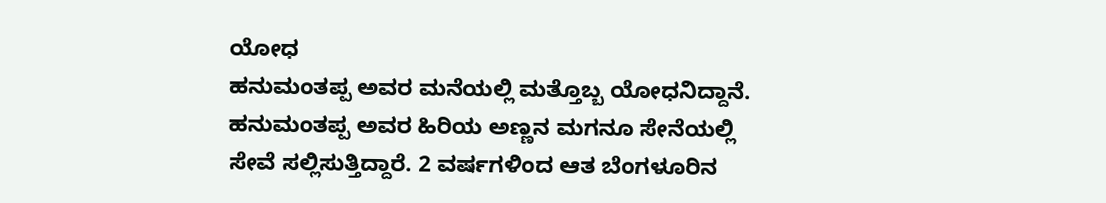ಯೋಧ
ಹನುಮಂತಪ್ಪ ಅವರ ಮನೆಯಲ್ಲಿ ಮತ್ತೊಬ್ಬ ಯೋಧನಿದ್ದಾನೆ. ಹನುಮಂತಪ್ಪ ಅವರ ಹಿರಿಯ ಅಣ್ಣನ ಮಗನೂ ಸೇನೆಯಲ್ಲಿ ಸೇವೆ ಸಲ್ಲಿಸುತ್ತಿದ್ದಾರೆ. 2 ವರ್ಷಗಳಿಂದ ಆತ ಬೆಂಗಳೂರಿನ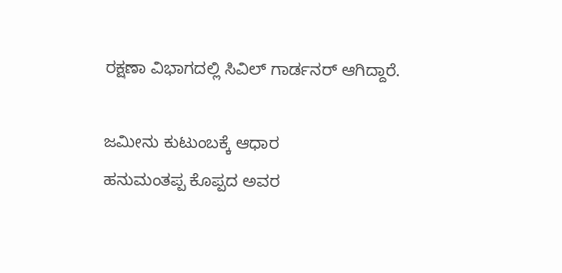ರಕ್ಷಣಾ ವಿಭಾಗದಲ್ಲಿ ಸಿವಿಲ್ ಗಾರ್ಡನರ್ ಆಗಿದ್ದಾರೆ.

ಜಮೀನು ಕುಟುಂಬಕ್ಕೆ ಆಧಾರ
ಹನುಮಂತಪ್ಪ ಕೊಪ್ಪದ ಅವರ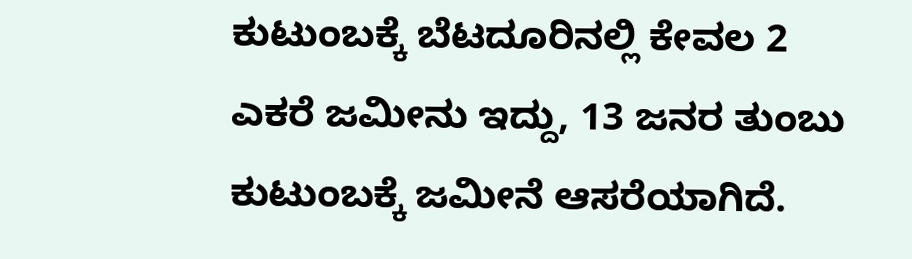ಕುಟುಂಬಕ್ಕೆ ಬೆಟದೂರಿನಲ್ಲಿ ಕೇವಲ 2 ಎಕರೆ ಜಮೀನು ಇದ್ದು, 13 ಜನರ ತುಂಬು ಕುಟುಂಬಕ್ಕೆ ಜಮೀನೆ ಆಸರೆಯಾಗಿದೆ.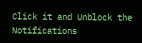Click it and Unblock the Notifications